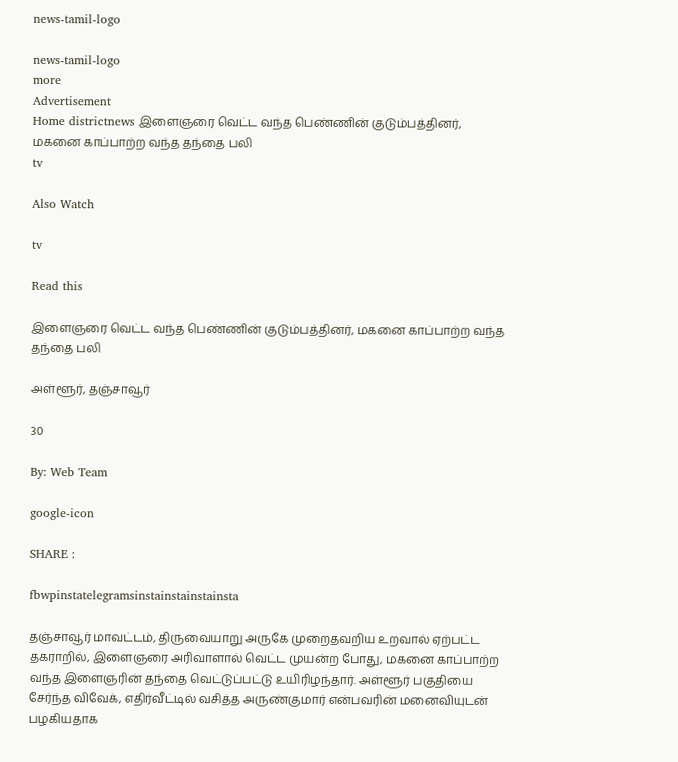news-tamil-logo

news-tamil-logo
more
Advertisement
Home districtnews இளைஞரை வெட்ட வந்த பெண்ணின் குடும்பத்தினர், மகனை காப்பாற்ற வந்த தந்தை பலி
tv

Also Watch

tv

Read this

இளைஞரை வெட்ட வந்த பெண்ணின் குடும்பத்தினர், மகனை காப்பாற்ற வந்த தந்தை பலி

அள்ளூர், தஞ்சாவூர்

30

By: Web Team

google-icon

SHARE :

fbwpinstatelegramsinstainstainstainsta

தஞ்சாவூர் மாவட்டம், திருவையாறு அருகே முறைதவறிய உறவால் ஏற்பட்ட தகராறில், இளைஞரை அரிவாளால் வெட்ட முயன்ற போது, மகனை காப்பாற்ற வந்த இளைஞரின் தந்தை வெட்டுப்பட்டு உயிரிழந்தார். அள்ளூர் பகுதியை சேர்ந்த விவேக், எதிர்வீட்டில் வசித்த அருண்குமார் என்பவரின் மனைவியுடன் பழகியதாக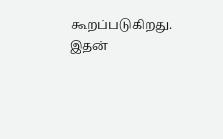கூறப்படுகிறது. இதன்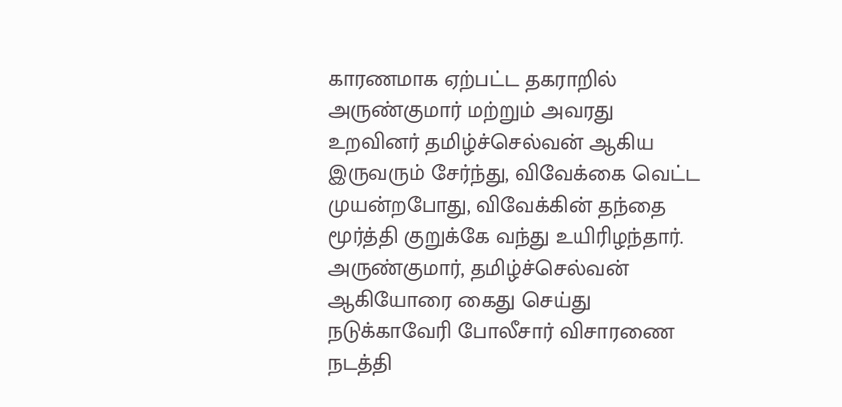காரணமாக ஏற்பட்ட தகராறில் அருண்குமார் மற்றும் அவரது உறவினர் தமிழ்ச்செல்வன் ஆகிய இருவரும் சேர்ந்து, விவேக்கை வெட்ட முயன்றபோது, விவேக்கின் தந்தை மூர்த்தி குறுக்கே வந்து உயிரிழந்தார். அருண்குமார், தமிழ்ச்செல்வன் ஆகியோரை கைது செய்து நடுக்காவேரி போலீசார் விசாரணை நடத்தி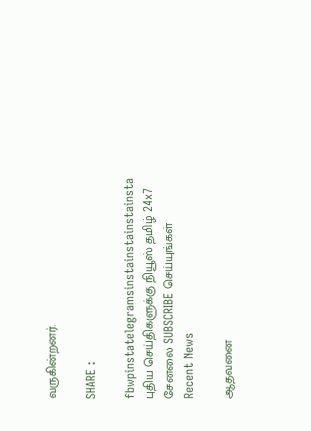வருகின்றனர்.

SHARE :

fbwpinstatelegramsinstainstainstainsta
புதிய செய்திகளுக்கு நியூஸ் தமிழ் 24x7 சேனலை SUBSCRIBE செய்யுங்கள்
Recent News

ஆதவனை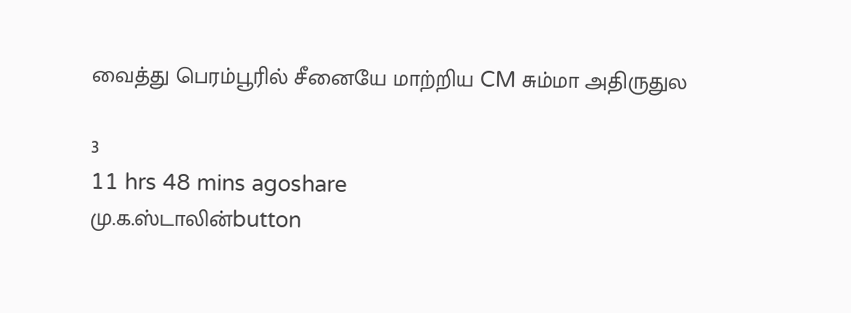வைத்து பெரம்பூரில் சீனையே மாற்றிய CM சும்மா அதிருதுல

3
11 hrs 48 mins agoshare
மு.க.ஸ்டாலின்button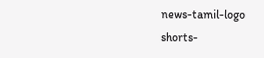news-tamil-logo
shorts-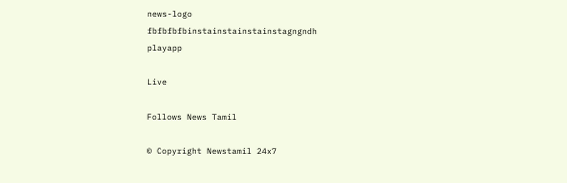news-logo
fbfbfbfbinstainstainstainstagngndh
playapp

Live

Follows News Tamil

© Copyright Newstamil 24x7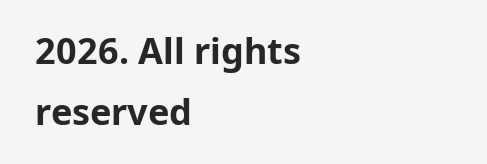2026. All rights reserved